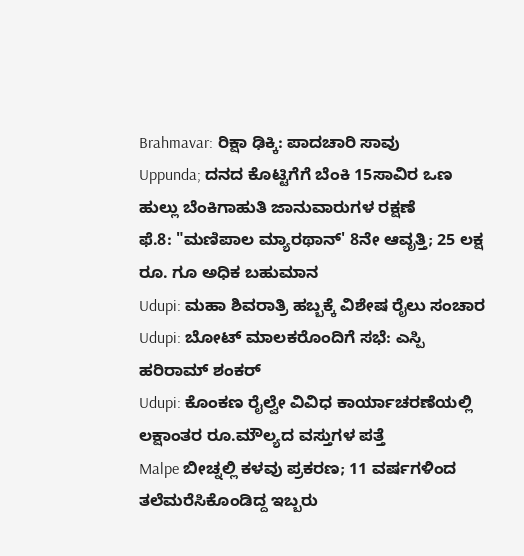Brahmavar: ರಿಕ್ಷಾ ಢಿಕ್ಕಿ: ಪಾದಚಾರಿ ಸಾವು
Uppunda; ದನದ ಕೊಟ್ಟಿಗೆಗೆ ಬೆಂಕಿ 15ಸಾವಿರ ಒಣ ಹುಲ್ಲು ಬೆಂಕಿಗಾಹುತಿ ಜಾನುವಾರುಗಳ ರಕ್ಷಣೆ
ಫೆ.8: "ಮಣಿಪಾಲ ಮ್ಯಾರಥಾನ್' 8ನೇ ಆವೃತ್ತಿ; 25 ಲಕ್ಷ ರೂ. ಗೂ ಅಧಿಕ ಬಹುಮಾನ
Udupi: ಮಹಾ ಶಿವರಾತ್ರಿ ಹಬ್ಬಕ್ಕೆ ವಿಶೇಷ ರೈಲು ಸಂಚಾರ
Udupi: ಬೋಟ್ ಮಾಲಕರೊಂದಿಗೆ ಸಭೆ: ಎಸ್ಪಿ ಹರಿರಾಮ್ ಶಂಕರ್
Udupi: ಕೊಂಕಣ ರೈಲ್ವೇ ವಿವಿಧ ಕಾರ್ಯಾಚರಣೆಯಲ್ಲಿ ಲಕ್ಷಾಂತರ ರೂ.ಮೌಲ್ಯದ ವಸ್ತುಗಳ ಪತ್ತೆ
Malpe ಬೀಚ್ನಲ್ಲಿ ಕಳವು ಪ್ರಕರಣ; 11 ವರ್ಷಗಳಿಂದ ತಲೆಮರೆಸಿಕೊಂಡಿದ್ದ ಇಬ್ಬರು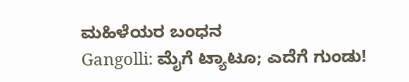ಮಹಿಳೆಯರ ಬಂಧನ
Gangolli: ಮೈಗೆ ಟ್ಯಾಟೂ; ಎದೆಗೆ ಗುಂಡು!